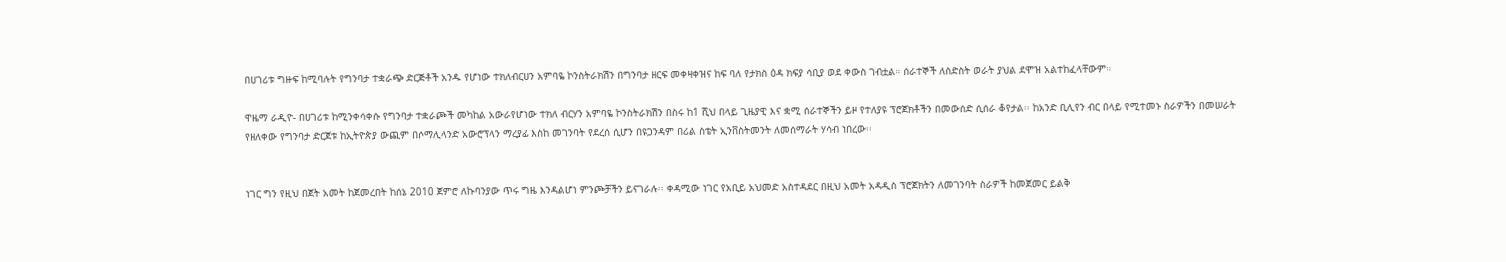በሀገሪቱ ግዙፍ ከሚባሉት የግንባታ ተቋራጭ ድርጅቶች አንዱ የሆነው ተክለብርሀን አምባዬ ኮንስትራክሽን በግንባታ ዘርፍ መቀዛቀዝና ከፍ ባለ የታክስ ዕዳ ክፍያ ሳቢያ ወደ ቀውስ ገብቷል። ሰራተኞች ለስድስት ወራት ያህል ደሞዝ አልተከፈላቸውም።

ዋዜማ ራዲዮ- በሀገሪቱ ከሚንቀሳቀሱ የግንባታ ተቋራጮች መካከል አውራየሆነው ተክለ ብርሃን አምባዬ ኮንስትራክሽን በስሩ ከ1 ሺህ በላይ ጊዜያዊ እና ቋሚ ሰራተኞችን ይዞ የተለያዩ ፕሮጀክቶችን በመውሰድ ሲሰራ ቆየታል፡፡ ከአንድ ቢሊየን ብር በላይ የሚተመኑ ስራዎችን በመሠራት የዘለቀው የግንባታ ድርጀቱ ከኢትዮጵያ ውጪም በሶማሊላንድ አውሮፕላን ማረያፊ እስከ መገንባት የደረሰ ሲሆን በዩጋንዳም በሪል ስቴት ኢንቨስትመንት ለመሰማራት ሃሳብ ነበረው፡፡


ነገር ግን የዚህ በጀት አመት ከጀመረበት ከሰኔ 2010 ጀምሮ ለኩባንያው ጥሩ ግዜ እንዳልሆነ ምንጮቻችን ይናገራሉ፡፡ ቀዳሚው ነገር የአቢይ አህመድ አስተዳደር በዚህ አመት አዳዲስ ፕሮጀክትን ለመገንባት ስራዎች ከመጀመር ይልቅ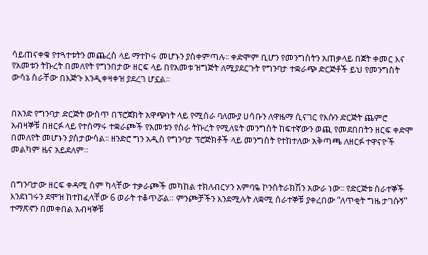ሳይጠናቀቁ የተጓተቱትን መጨረስ ላይ ማተኮሩ መሆኑን ያስቀምጣሉ፡፡ ቀድሞም ቢሆን የመንግስትን አጠቃላይ በጀት ቀመር እና የአመቱን ትኩረት በመለየት የግንበታው ዘርፍ ላይ በየአመቱ ዝግጅት ለሚያደርጉት የግንባታ ተቋራጭ ድርጅቶች ይህ የመንግስት ውሳኔ ስራቸው በእጅጉ እንዲቀዛቀዝ ያደረገ ሆኗል።


በአንድ የግንባታ ድርጅት ውስጥ በፕሮጀክት አዋጭነት ላይ የሚሰራ ባለሙያ ሀሳቡን ለዋዜማ ሲናገር የእሱን ድርጅት ጨምሮ አብዛኞቹ በዘርፉ ላይ የተሰማሩ ተቋራጮች የአመቱን የስራ ትኩረት የሚለዩት መንግስት ከፍተኛውን ወጪ የመደበበትን ዘርፍ ቀድሞ በመለየት መሆኑን ያስታውሳል፡፡ ዘንድሮ ግን አዲስ የግንባታ ፕሮጅክቶች ላይ መንግስት የተከተለው አቅጣጫ ለዘርፉ ተዋናዮች መልካም ዜና አይደለም።


በግንባታው ዘርፍ ቀዳሚ ስም ካላቸው ተቃራጮች መካከል ተክለብርሃን አምባዬ ኮንስትራክሽን አውራ ነው፡፡ የድርጅቱ ሰራተኞች እንደነገሩን ደሞዝ ከተከፈላቸው 6 ወራት ተቆጥሯል። ምንጮቻችን እንደሚሉት ለቋሚ ሰራተኞቹ ያቀረበው “ለጥቂት ግዜ ታገሱኝ” ተማጽኖን በመቀበል አብዛኞቹ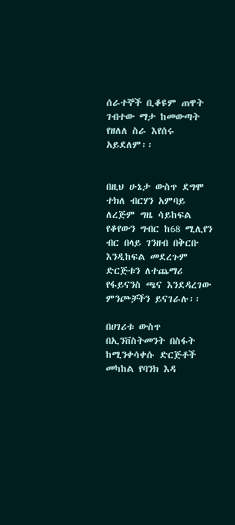ሰራተኞች ቢቆዩም ጠዋት ገብተው ማታ ከመውጣት የዘለለ ስራ እየሰሩ አይደለም፡፡


በዚህ ሁኔታ ውስጥ ደግሞ ተክለ ብርሃን አምባይ ለረጅም ግዜ ሳይከፍል የቆየውን ግብር ከ68 ሚሊየን ብር በላይ ገንዘብ በቅርቡ እንዲከፍል መደረጉም ድርጅቱን ለተጨማሪ የፋይናንስ ጫና እንደዳረገው ምንጮቻችን ይናገራሉ፡፡

በሀገሪቱ ውስጥ በኢንቨስትመንት በስፋት ከሚንቀሳቀሱ ድርጅቶች መካከል የባንክ እዳ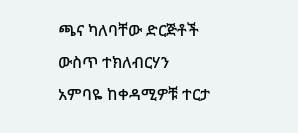ጫና ካለባቸው ድርጅቶች ውስጥ ተክለብርሃን አምባዬ ከቀዳሚዎቹ ተርታ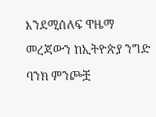እንደሚሰለፍ ዋዜማ መረጃውን ከኢትዮጵያ ንግድ ባንክ ምንጮቿ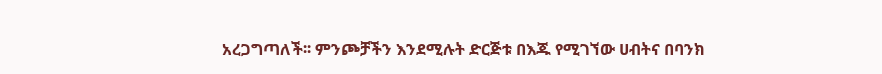አረጋግጣለች፡፡ ምንጮቻችን እንደሚሉት ድርጅቱ በእጁ የሚገኘው ሀብትና በባንክ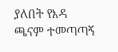ያለበት የእዳ ጫናም ተመጣጣኝ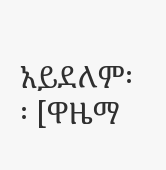አይደለም፡፡ [ዋዜማ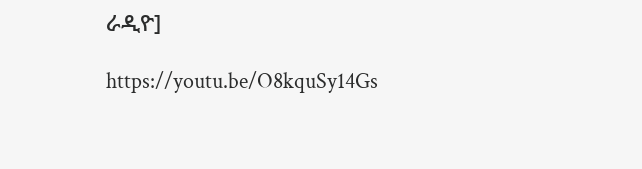ራዲዮ]

https://youtu.be/O8kquSy14Gs